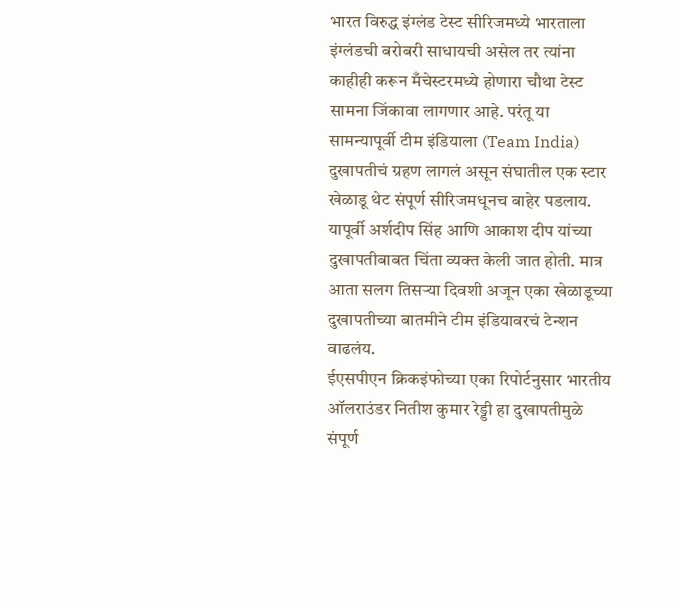भारत विरुद्ध इंग्लंड टेस्ट सीरिजमध्ये भारताला इंग्लंडची बरोबरी साधायची असेल तर त्यांना काहीही करून मँचेस्टरमध्ये होणारा चौथा टेस्ट सामना जिंकावा लागणार आहे. परंतू या सामन्यापूर्वी टीम इंडियाला (Team India) दुखापतीचं ग्रहण लागलं असून संघातील एक स्टार खेळाडू थेट संपूर्ण सीरिजमधूनच बाहेर पडलाय. यापूर्वी अर्शदीप सिंह आणि आकाश दीप यांच्या दुखापतीबाबत चिंता व्यक्त केली जात होती. मात्र आता सलग तिसऱ्या दिवशी अजून एका खेळाडूच्या दुखापतीच्या बातमीने टीम इंडियावरचं टेन्शन वाढलंय.
ईएसपीएन क्रिकइंफोच्या एका रिपोर्टनुसार भारतीय ऑलराउंडर नितीश कुमार रेड्डी हा दुखापतीमुळे संपूर्ण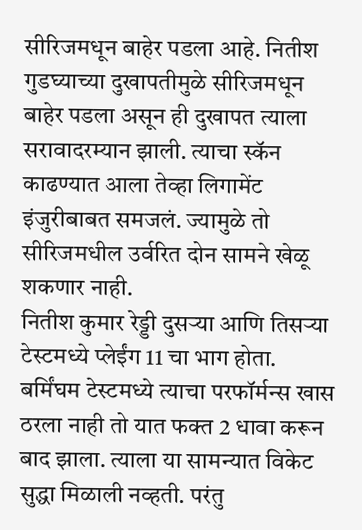सीरिजमधून बाहेर पडला आहे. नितीश गुडघ्याच्या दुखापतीमुळे सीरिजमधून बाहेर पडला असून ही दुखापत त्याला सरावादरम्यान झाली. त्याचा स्कॅन काढण्यात आला तेव्हा लिगामेंट इंजुरीबाबत समजलं. ज्यामुळे तो सीरिजमधील उर्वरित दोन सामने खेळू शकणार नाही.
नितीश कुमार रेड्डी दुसऱ्या आणि तिसऱ्या टेस्टमध्ये प्लेईंग 11 चा भाग होता. बर्मिंघम टेस्टमध्ये त्याचा परफॉर्मन्स खास ठरला नाही तो यात फक्त 2 धावा करून बाद झाला. त्याला या सामन्यात विकेट सुद्धा मिळाली नव्हती. परंतु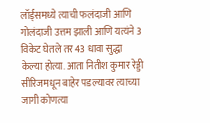लॉर्ड्समध्ये त्याची फलंदाजी आणि गोलंदाजी उत्तम झाली आणि यत्यंने 3 विकेट घेतले तर 43 धावा सुद्धा केल्या होत्या. आता नितीश कुमार रेड्डी सीरिजमधून बाहेर पडल्यावर त्याच्या जागी कोणत्या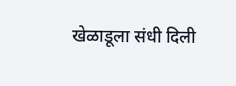खेळाडूला संधी दिली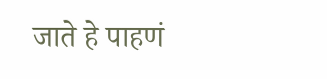जाते हे पाहणं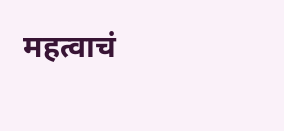महत्वाचं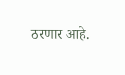ठरणार आहे.